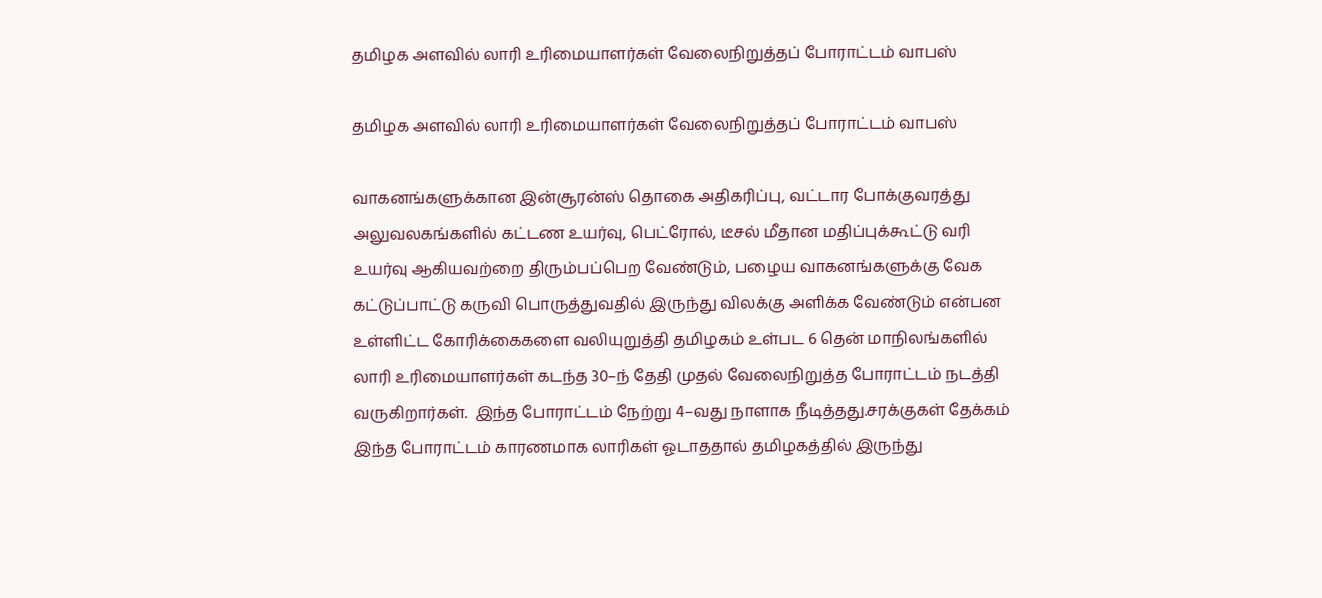தமிழக அளவில் லாரி உரிமையாளர்கள் வேலைநிறுத்தப் போராட்டம் வாபஸ்

தமிழக அளவில் லாரி உரிமையாளர்கள் வேலைநிறுத்தப் போராட்டம் வாபஸ்

வாகனங்களுக்கான இன்சூரன்ஸ் தொகை அதிகரிப்பு, வட்டார போக்குவரத்து அலுவலகங்களில் கட்டண உயர்வு, பெட்ரோல், டீசல் மீதான மதிப்புக்கூட்டு வரி உயர்வு ஆகியவற்றை திரும்பப்பெற வேண்டும், பழைய வாகனங்களுக்கு வேக கட்டுப்பாட்டு கருவி பொருத்துவதில் இருந்து விலக்கு அளிக்க வேண்டும் என்பன உள்ளிட்ட கோரிக்கைகளை வலியுறுத்தி தமிழகம் உள்பட 6 தென் மாநிலங்களில் லாரி உரிமையாளர்கள் கடந்த 30–ந் தேதி முதல் வேலைநிறுத்த போராட்டம் நடத்தி வருகிறார்கள்.  இந்த போராட்டம் நேற்று 4–வது நாளாக நீடித்தது.சரக்குகள் தேக்கம் இந்த போராட்டம் காரணமாக லாரிகள் ஓடாததால் தமிழகத்தில் இருந்து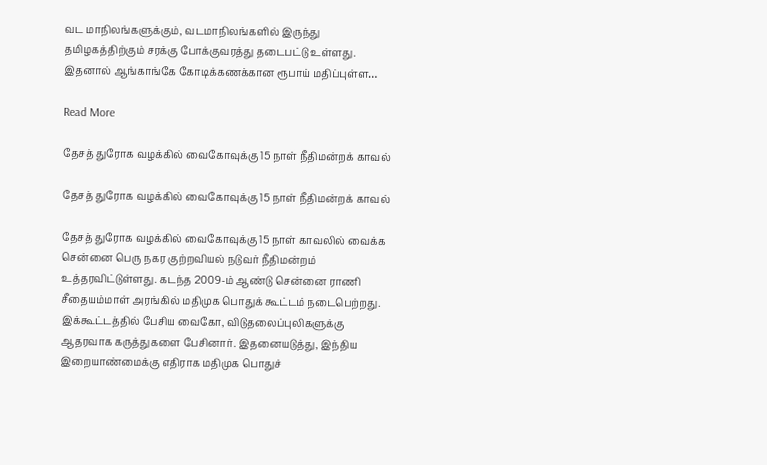வட மாநிலங்களுக்கும், வடமாநிலங்களில் இருந்து தமிழகத்திற்கும் சரக்கு போக்குவரத்து தடைபட்டு உள்ளது. இதனால் ஆங்காங்கே கோடிக்கணக்கான ரூபாய் மதிப்புள்ள…

Read More

தேசத் துரோக வழக்கில் வைகோவுக்கு 15 நாள் நீதிமன்றக் காவல்

தேசத் துரோக வழக்கில் வைகோவுக்கு 15 நாள் நீதிமன்றக் காவல்

தேசத் துரோக வழக்கில் வைகோவுக்கு 15 நாள் காவலில் வைக்க சென்னை பெரு நகர குற்றவியல் நடுவர் நீதிமன்றம் உத்தரவிட்டுள்ளது. கடந்த 2009-ம் ஆண்டு சென்னை ராணி சீதையம்மாள் அரங்கில் மதிமுக பொதுக் கூட்டம் நடைபெற்றது. இக்கூட்டத்தில் பேசிய வைகோ, விடுதலைப்புலிகளுக்கு ஆதரவாக கருத்துகளை பேசினார். இதனையடுத்து, இந்திய இறையாண்மைக்கு எதிராக மதிமுக பொதுச்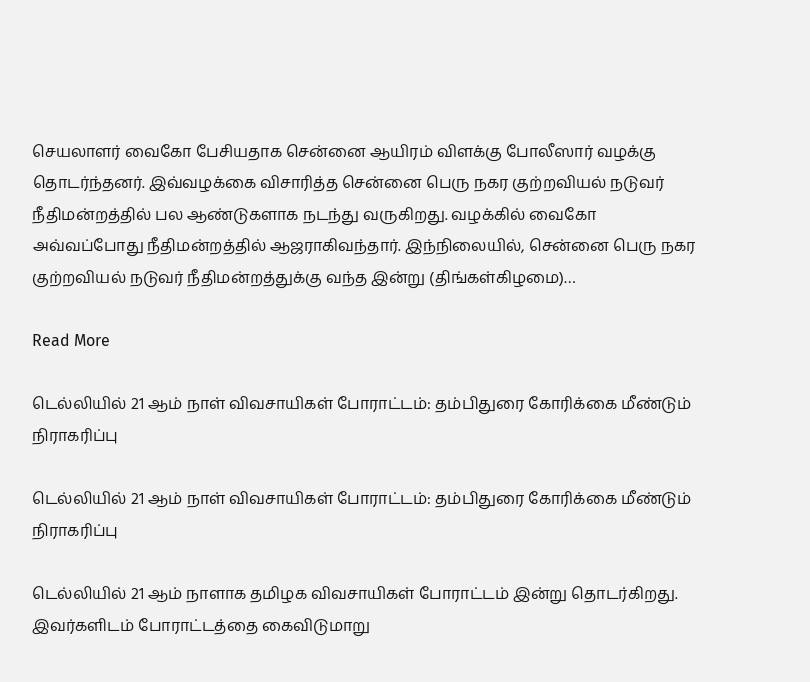செயலாளர் வைகோ பேசியதாக சென்னை ஆயிரம் விளக்கு போலீஸார் வழக்கு தொடர்ந்தனர். இவ்வழக்கை விசாரித்த சென்னை பெரு நகர குற்றவியல் நடுவர் நீதிமன்றத்தில் பல ஆண்டுகளாக நடந்து வருகிறது. வழக்கில் வைகோ அவ்வப்போது நீதிமன்றத்தில் ஆஜராகிவந்தார். இந்நிலையில், சென்னை பெரு நகர குற்றவியல் நடுவர் நீதிமன்றத்துக்கு வந்த இன்று (திங்கள்கிழமை)…

Read More

டெல்லியில் 21 ஆம் நாள் விவசாயிகள் போராட்டம்: தம்பிதுரை கோரிக்கை மீண்டும் நிராகரிப்பு

டெல்லியில் 21 ஆம் நாள் விவசாயிகள் போராட்டம்: தம்பிதுரை கோரிக்கை மீண்டும் நிராகரிப்பு

டெல்லியில் 21 ஆம் நாளாக தமிழக விவசாயிகள் போராட்டம் இன்று தொடர்கிறது. இவர்களிடம் போராட்டத்தை கைவிடுமாறு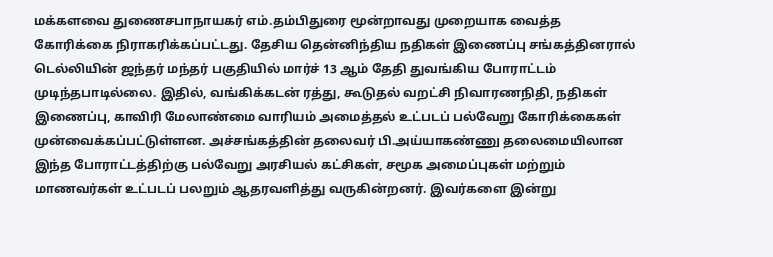மக்களவை துணைசபாநாயகர் எம்.தம்பிதுரை மூன்றாவது முறையாக வைத்த கோரிக்கை நிராகரிக்கப்பட்டது. தேசிய தென்னிந்திய நதிகள் இணைப்பு சங்கத்தினரால் டெல்லியின் ஜந்தர் மந்தர் பகுதியில் மார்ச் 13 ஆம் தேதி துவங்கிய போராட்டம் முடிந்தபாடில்லை. இதில், வங்கிக்கடன் ரத்து, கூடுதல் வறட்சி நிவாரணநிதி, நதிகள் இணைப்பு, காவிரி மேலாண்மை வாரியம் அமைத்தல் உட்படப் பல்வேறு கோரிக்கைகள் முன்வைக்கப்பட்டுள்ளன. அச்சங்கத்தின் தலைவர் பி.அய்யாகண்ணு தலைமையிலான இந்த போராட்டத்திற்கு பல்வேறு அரசியல் கட்சிகள், சமூக அமைப்புகள் மற்றும் மாணவர்கள் உட்படப் பலறும் ஆதரவளித்து வருகின்றனர். இவர்களை இன்று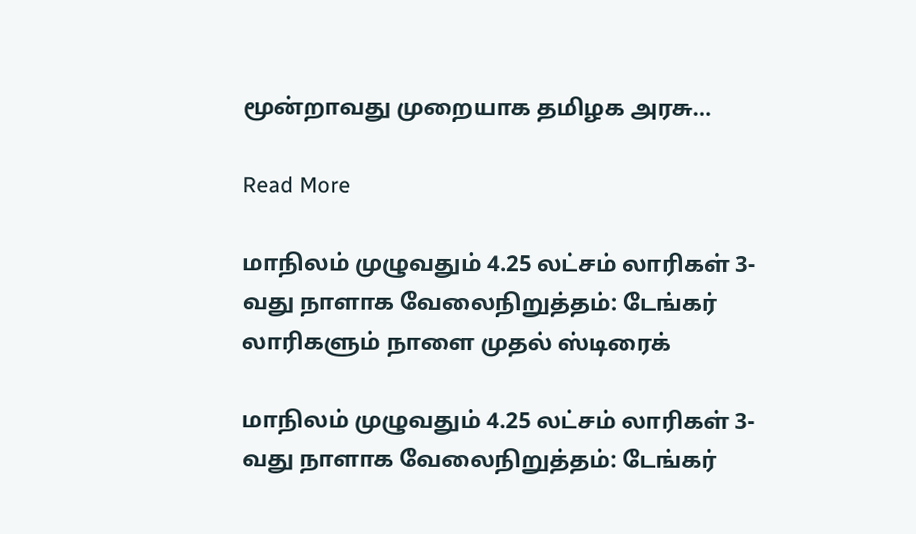மூன்றாவது முறையாக தமிழக அரசு…

Read More

மாநிலம் முழுவதும் 4.25 லட்சம் லாரிகள் 3-வது நாளாக வேலைநிறுத்தம்: டேங்கர் லாரிகளும் நாளை முதல் ஸ்டிரைக்

மாநிலம் முழுவதும் 4.25 லட்சம் லாரிகள் 3-வது நாளாக வேலைநிறுத்தம்: டேங்கர்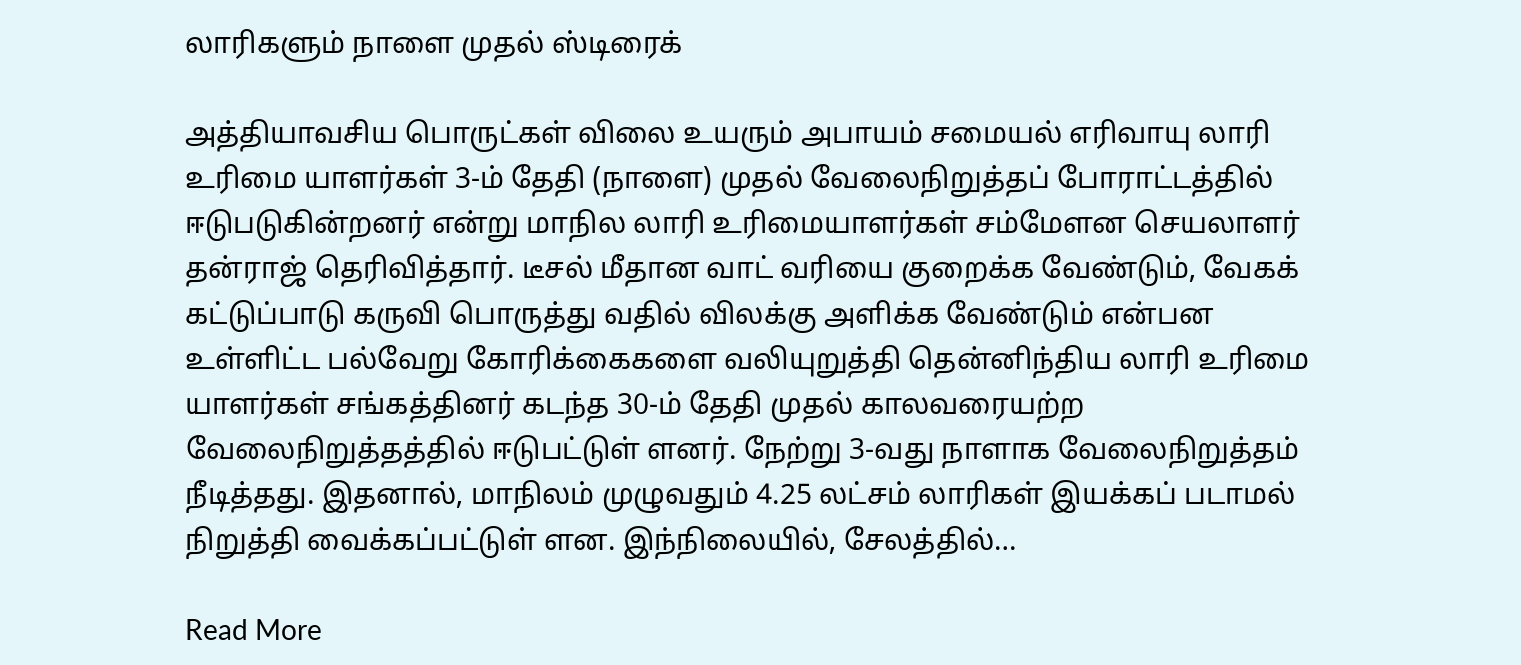லாரிகளும் நாளை முதல் ஸ்டிரைக்

அத்தியாவசிய பொருட்கள் விலை உயரும் அபாயம் சமையல் எரிவாயு லாரி உரிமை யாளர்கள் 3-ம் தேதி (நாளை) முதல் வேலைநிறுத்தப் போராட்டத்தில் ஈடுபடுகின்றனர் என்று மாநில லாரி உரிமையாளர்கள் சம்மேளன செயலாளர் தன்ராஜ் தெரிவித்தார். டீசல் மீதான வாட் வரியை குறைக்க வேண்டும், வேகக் கட்டுப்பாடு கருவி பொருத்து வதில் விலக்கு அளிக்க வேண்டும் என்பன உள்ளிட்ட பல்வேறு கோரிக்கைகளை வலியுறுத்தி தென்னிந்திய லாரி உரிமை யாளர்கள் சங்கத்தினர் கடந்த 30-ம் தேதி முதல் காலவரையற்ற வேலைநிறுத்தத்தில் ஈடுபட்டுள் ளனர். நேற்று 3-வது நாளாக வேலைநிறுத்தம் நீடித்தது. இதனால், மாநிலம் முழுவதும் 4.25 லட்சம் லாரிகள் இயக்கப் படாமல் நிறுத்தி வைக்கப்பட்டுள் ளன. இந்நிலையில், சேலத்தில்…

Read More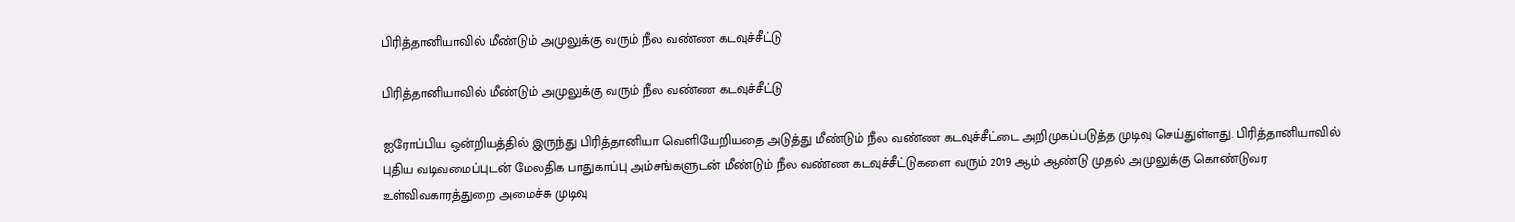பிரித்தானியாவில் மீண்டும் அமுலுக்கு வரும் நீல வண்ண கடவுச்சீட்டு

பிரித்தானியாவில் மீண்டும் அமுலுக்கு வரும் நீல வண்ண கடவுச்சீட்டு

ஐரோப்பிய ஒன்றியத்தில் இருந்து பிரித்தானியா வெளியேறியதை அடுத்து மீண்டும் நீல வண்ண கடவுச்சீட்டை அறிமுகப்படுத்த முடிவு செய்துள்ளது. பிரித்தானியாவில் புதிய வடிவமைப்புடன் மேலதிக பாதுகாப்பு அம்சங்களுடன் மீண்டும் நீல வண்ண கடவுச்சீட்டுகளை வரும் 2019 ஆம் ஆண்டு முதல் அமுலுக்கு கொண்டுவர உள்விவகாரத்துறை அமைச்சு முடிவு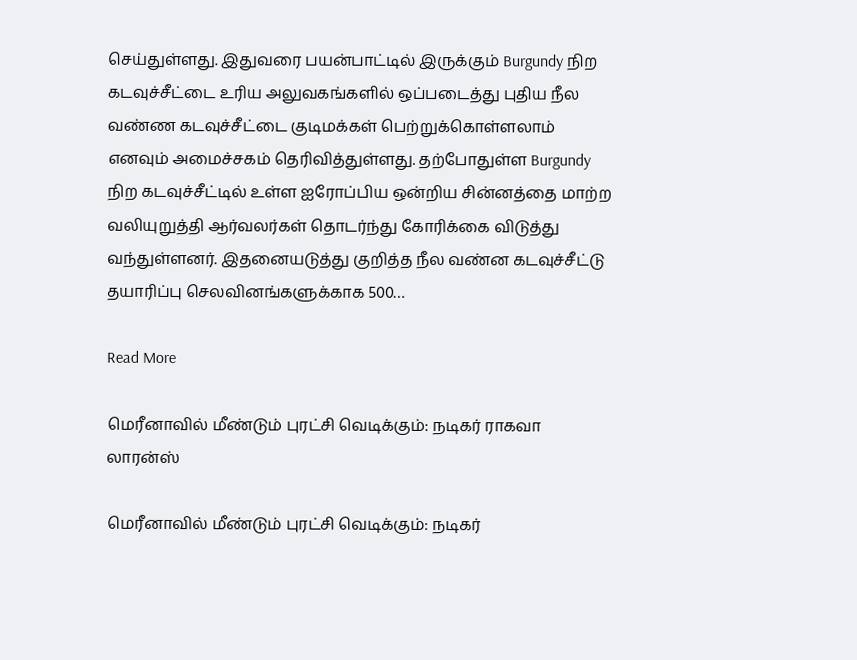செய்துள்ளது. இதுவரை பயன்பாட்டில் இருக்கும் Burgundy நிற கடவுச்சீட்டை உரிய அலுவகங்களில் ஒப்படைத்து புதிய நீல வண்ண கடவுச்சீட்டை குடிமக்கள் பெற்றுக்கொள்ளலாம் எனவும் அமைச்சகம் தெரிவித்துள்ளது. தற்போதுள்ள Burgundy நிற கடவுச்சீட்டில் உள்ள ஐரோப்பிய ஒன்றிய சின்னத்தை மாற்ற வலியுறுத்தி ஆர்வலர்கள் தொடர்ந்து கோரிக்கை விடுத்து வந்துள்ளனர். இதனையடுத்து குறித்த நீல வண்ன கடவுச்சீட்டு தயாரிப்பு செலவினங்களுக்காக 500…

Read More

மெரீனாவில் மீண்டும் புரட்சி வெடிக்கும்: நடிகர் ராகவா லாரன்ஸ்

மெரீனாவில் மீண்டும் புரட்சி வெடிக்கும்: நடிகர்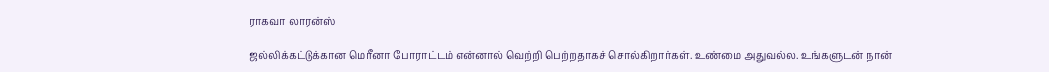ராகவா லாரன்ஸ்

ஜல்லிக்கட்டுக்கான மெரீனா போராட்டம் என்னால் வெற்றி பெற்றதாகச் சொல்கிறார்கள். உண்மை அதுவல்ல. உங்களுடன் நான்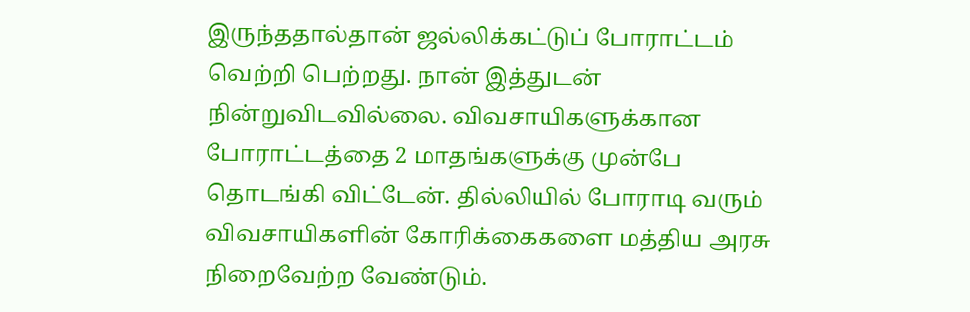இருந்ததால்தான் ஜல்லிக்கட்டுப் போராட்டம் வெற்றி பெற்றது. நான் இத்துடன் நின்றுவிடவில்லை. விவசாயிகளுக்கான போராட்டத்தை 2 மாதங்களுக்கு முன்பே தொடங்கி விட்டேன். தில்லியில் போராடி வரும் விவசாயிகளின் கோரிக்கைகளை மத்திய அரசு நிறைவேற்ற வேண்டும்.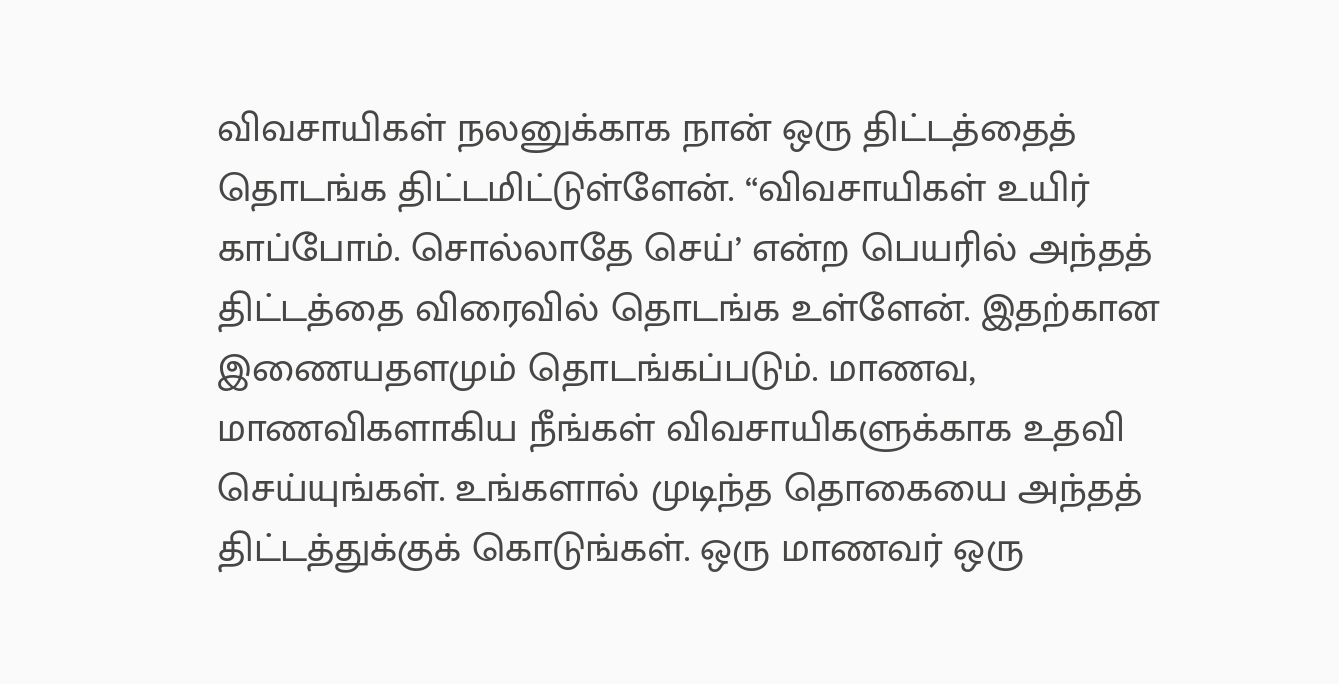விவசாயிகள் நலனுக்காக நான் ஒரு திட்டத்தைத் தொடங்க திட்டமிட்டுள்ளேன். “விவசாயிகள் உயிர் காப்போம். சொல்லாதே செய்’ என்ற பெயரில் அந்தத் திட்டத்தை விரைவில் தொடங்க உள்ளேன். இதற்கான இணையதளமும் தொடங்கப்படும். மாணவ, மாணவிகளாகிய நீங்கள் விவசாயிகளுக்காக உதவி செய்யுங்கள். உங்களால் முடிந்த தொகையை அந்தத் திட்டத்துக்குக் கொடுங்கள். ஒரு மாணவர் ஒரு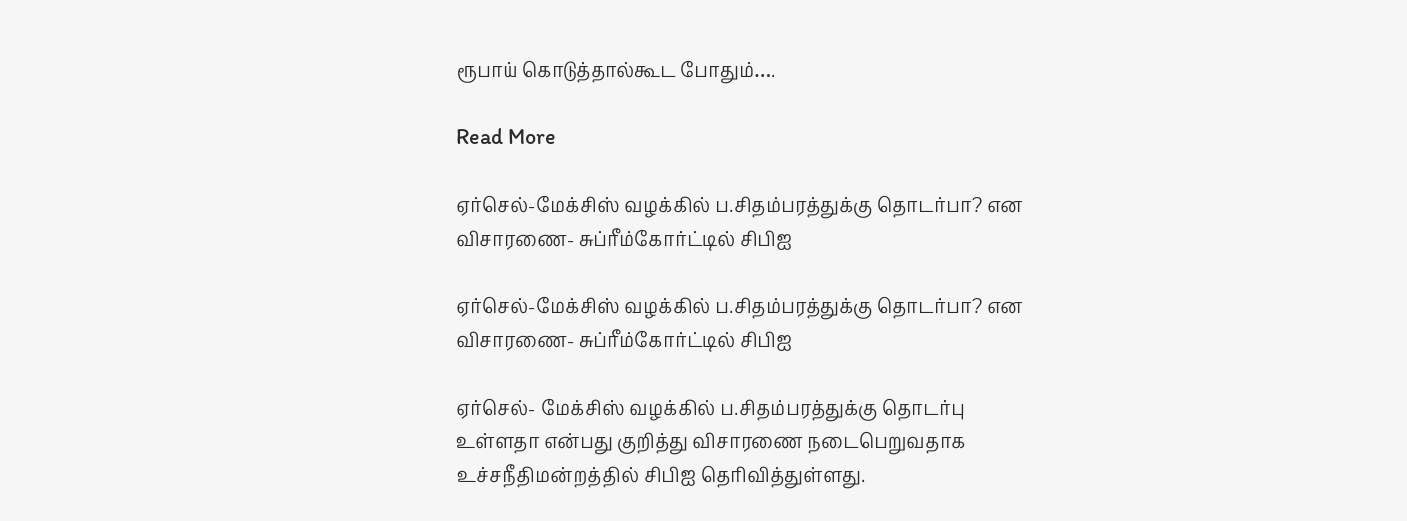ரூபாய் கொடுத்தால்கூட போதும்….

Read More

ஏர்செல்-மேக்சிஸ் வழக்கில் ப.சிதம்பரத்துக்கு தொடர்பா? என விசாரணை- சுப்ரீம்கோர்ட்டில் சிபிஐ

ஏர்செல்-மேக்சிஸ் வழக்கில் ப.சிதம்பரத்துக்கு தொடர்பா? என விசாரணை- சுப்ரீம்கோர்ட்டில் சிபிஐ

ஏர்செல்- மேக்சிஸ் வழக்கில் ப.சிதம்பரத்துக்கு தொடர்பு உள்ளதா என்பது குறித்து விசாரணை நடைபெறுவதாக உச்சநீதிமன்றத்தில் சிபிஐ தெரிவித்துள்ளது.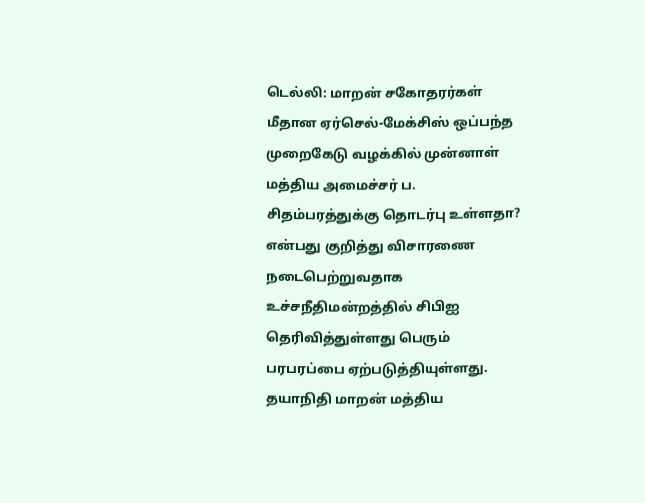டெல்லி: மாறன் சகோதரர்கள் மீதான ஏர்செல்-மேக்சிஸ் ஒப்பந்த முறைகேடு வழக்கில் முன்னாள் மத்திய அமைச்சர் ப. சிதம்பரத்துக்கு தொடர்பு உள்ளதா? என்பது குறித்து விசாரணை நடைபெற்றுவதாக உச்சநீதிமன்றத்தில் சிபிஐ தெரிவித்துள்ளது பெரும் பரபரப்பை ஏற்படுத்தியுள்ளது. தயாநிதி மாறன் மத்திய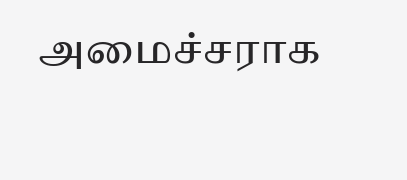அமைச்சராக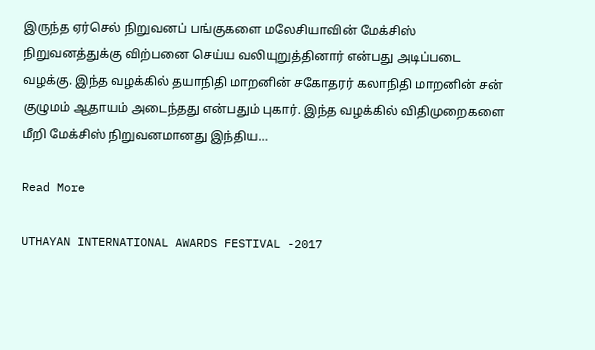இருந்த ஏர்செல் நிறுவனப் பங்குகளை மலேசியாவின் மேக்சிஸ் நிறுவனத்துக்கு விற்பனை செய்ய வலியுறுத்தினார் என்பது அடிப்படை வழக்கு. இந்த வழக்கில் தயாநிதி மாறனின் சகோதரர் கலாநிதி மாறனின் சன் குழுமம் ஆதாயம் அடைந்தது என்பதும் புகார். இந்த வழக்கில் விதிமுறைகளை மீறி மேக்சிஸ் நிறுவனமானது இந்திய…

Read More

UTHAYAN INTERNATIONAL AWARDS FESTIVAL -2017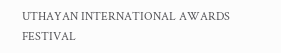UTHAYAN INTERNATIONAL AWARDS FESTIVAL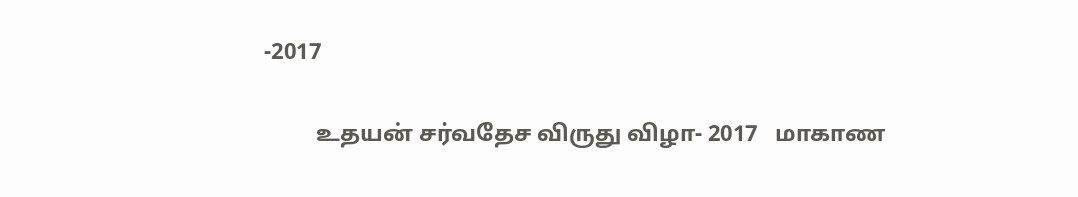-2017

         உதயன் சர்வதேச விருது விழா- 2017   மாகாண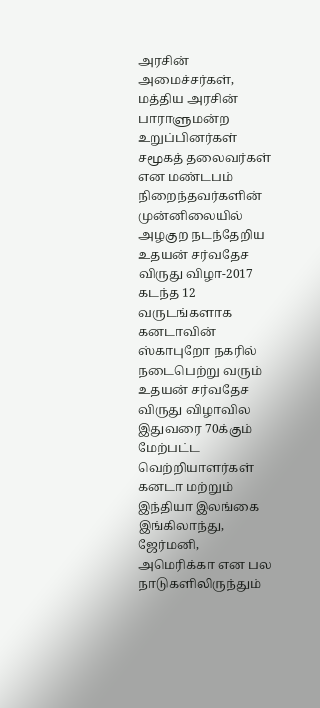அரசின் அமைச்சர்கள், மத்திய அரசின் பாராளுமன்ற உறுப்பினர்கள் சமூகத் தலைவர்கள் என மண்டபம் நிறைந்தவர்களின் முன்னிலையில் அழகுற நடந்தேறிய உதயன் சர்வதேச விருது விழா-2017 கடந்த 12 வருடங்களாக கனடாவின் ஸ்காபுறோ நகரில் நடைபெற்று வரும் உதயன் சர்வதேச விருது விழாவில இதுவரை 70க்கும் மேற்பட்ட வெற்றியாளர்கள் கனடா மற்றும் இந்தியா இலங்கை இங்கிலாந்து, ஜேர்மனி, அமெரிக்கா என பல நாடுகளிலிருந்தும்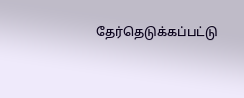தேர்தெடுக்கப்பட்டு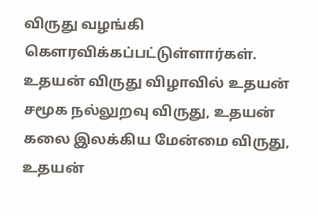விருது வழங்கி கௌரவிக்கப்பட்டுள்ளார்கள். உதயன் விருது விழாவில் உதயன் சமூக நல்லுறவு விருது, உதயன் கலை இலக்கிய மேன்மை விருது, உதயன்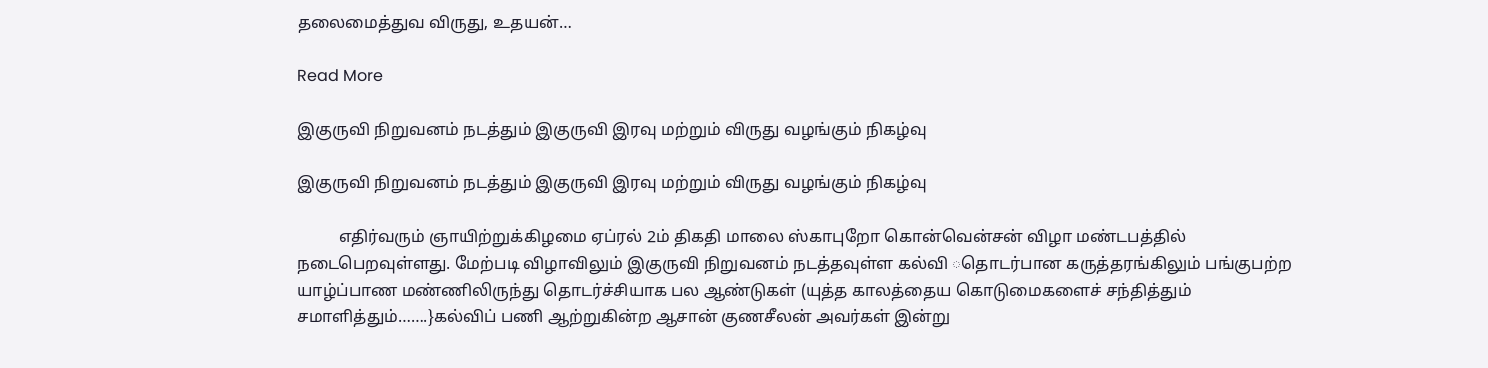தலைமைத்துவ விருது, உதயன்…

Read More

இகுருவி நிறுவனம் நடத்தும் இகுருவி இரவு மற்றும் விருது வழங்கும் நிகழ்வு

இகுருவி நிறுவனம் நடத்தும் இகுருவி இரவு மற்றும் விருது வழங்கும் நிகழ்வு

          எதிர்வரும் ஞாயிற்றுக்கிழமை ஏப்ரல் 2ம் திகதி மாலை ஸ்காபுறோ கொன்வென்சன் விழா மண்டபத்தில் நடைபெறவுள்ளது. மேற்படி விழாவிலும் இகுருவி நிறுவனம் நடத்தவுள்ள கல்வி ◌தொடர்பான கருத்தரங்கிலும் பங்குபற்ற யாழ்ப்பாண மண்ணிலிருந்து தொடர்ச்சியாக பல ஆண்டுகள் (யுத்த காலத்தைய கொடுமைகளைச் சந்தித்தும் சமாளித்தும்…….}கல்விப் பணி ஆற்றுகின்ற ஆசான் குணசீலன் அவர்கள் இன்று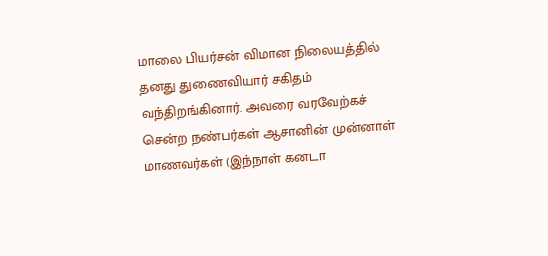மாலை பியர்சன் விமான நிலையத்தில் தனது துணைவியார் சகிதம் வந்திறங்கினார். அவரை வரவேற்கச் சென்ற நண்பர்கள் ஆசானின் முன்னாள் மாணவர்கள் (இந்நாள் கனடா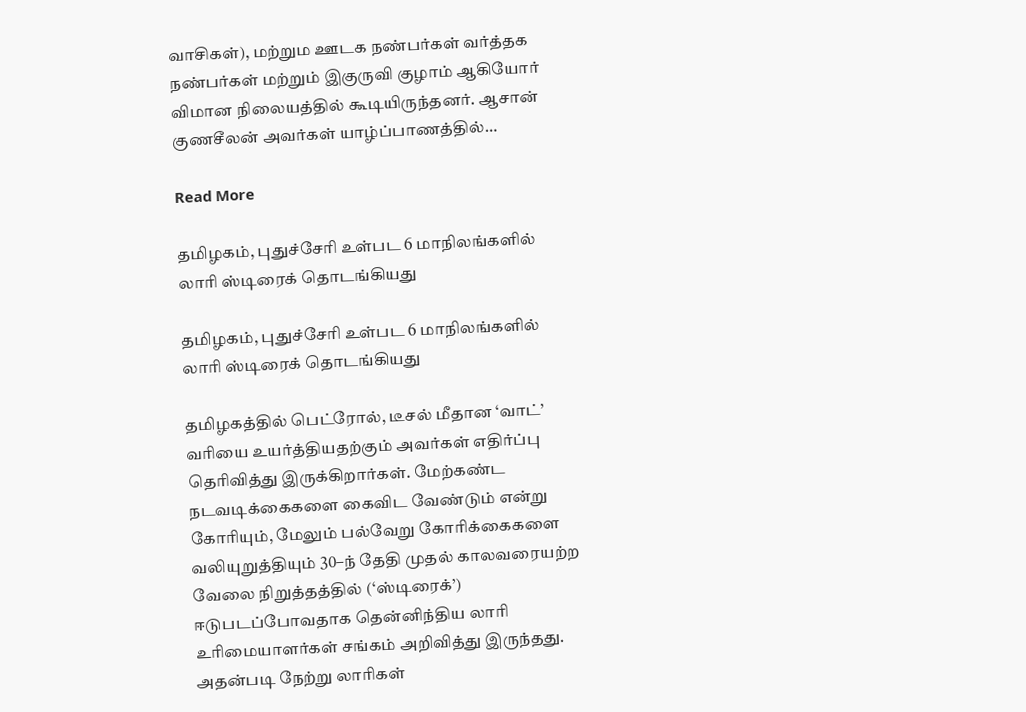வாசிகள்), மற்றும ஊடக நண்பர்கள் வர்த்தக நண்பர்கள் மற்றும் இகுருவி குழாம் ஆகியோர் விமான நிலையத்தில் கூடியிருந்தனர். ஆசான் குணசீலன் அவர்கள் யாழ்ப்பாணத்தில்…

Read More

தமிழகம், புதுச்சேரி உள்பட 6 மாநிலங்களில் லாரி ஸ்டிரைக் தொடங்கியது

தமிழகம், புதுச்சேரி உள்பட 6 மாநிலங்களில் லாரி ஸ்டிரைக் தொடங்கியது

தமிழகத்தில் பெட்ரோல், டீசல் மீதான ‘வாட்’ வரியை உயர்த்தியதற்கும் அவர்கள் எதிர்ப்பு தெரிவித்து இருக்கிறார்கள். மேற்கண்ட நடவடிக்கைகளை கைவிட வேண்டும் என்று கோரியும், மேலும் பல்வேறு கோரிக்கைகளை வலியுறுத்தியும் 30–ந் தேதி முதல் காலவரையற்ற வேலை நிறுத்தத்தில் (‘ஸ்டிரைக்’) ஈடுபடப்போவதாக தென்னிந்திய லாரி உரிமையாளர்கள் சங்கம் அறிவித்து இருந்தது. அதன்படி நேற்று லாரிகள்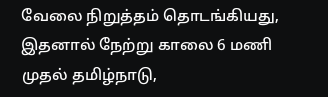வேலை நிறுத்தம் தொடங்கியது, இதனால் நேற்று காலை 6 மணி முதல் தமிழ்நாடு,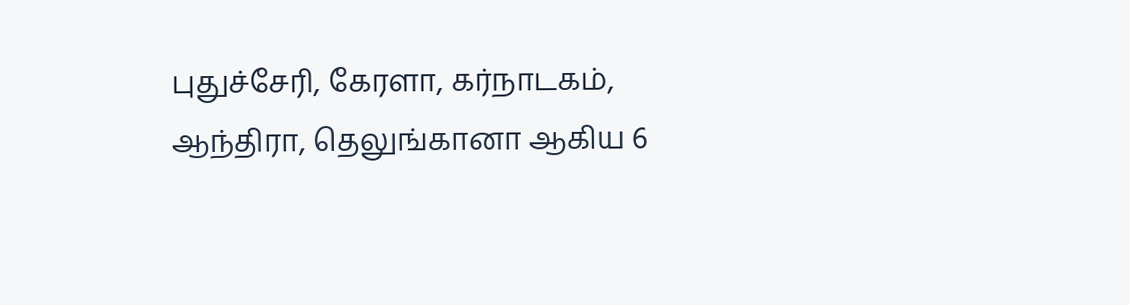புதுச்சேரி, கேரளா, கர்நாடகம், ஆந்திரா, தெலுங்கானா ஆகிய 6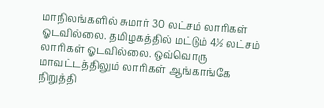மாநிலங்களில் சுமார் 30 லட்சம் லாரிகள் ஓடவில்லை. தமிழகத்தில் மட்டும் 4½ லட்சம் லாரிகள் ஓடவில்லை. ஒவ்வொரு மாவட்டத்திலும் லாரிகள் ஆங்காங்கே நிறுத்தி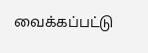வைக்கப்பட்டு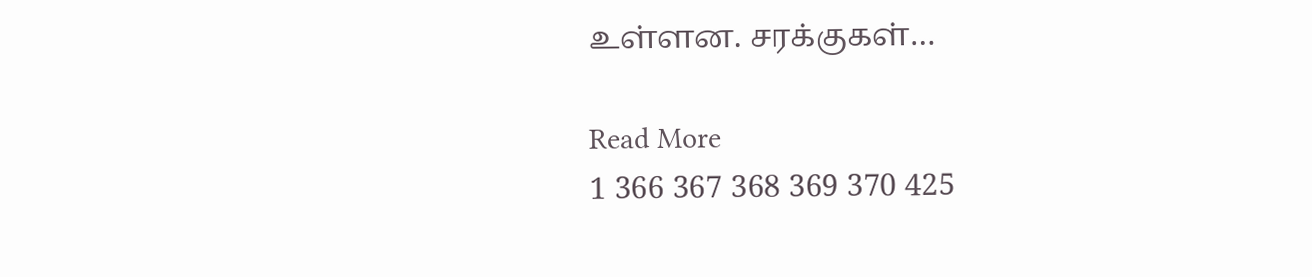உள்ளன. சரக்குகள்…

Read More
1 366 367 368 369 370 425